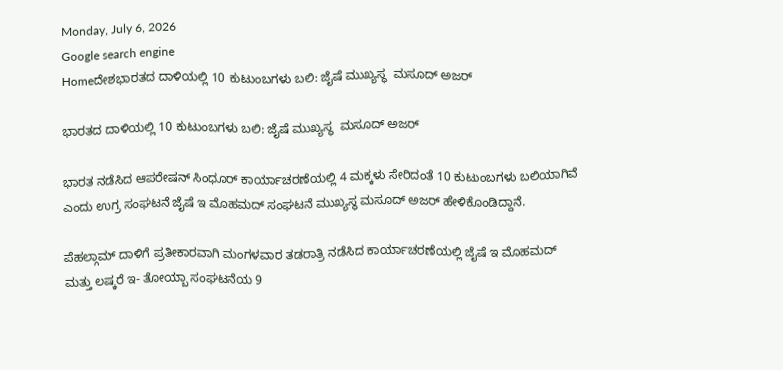Monday, July 6, 2026
Google search engine
Homeದೇಶಭಾರತದ ದಾಳಿಯಲ್ಲಿ 10 ಕುಟುಂಬಗಳು ಬಲಿ: ಜೈಷೆ ಮುಖ್ಯಸ್ಥ  ಮಸೂದ್ ಅಜರ್

ಭಾರತದ ದಾಳಿಯಲ್ಲಿ 10 ಕುಟುಂಬಗಳು ಬಲಿ: ಜೈಷೆ ಮುಖ್ಯಸ್ಥ  ಮಸೂದ್ ಅಜರ್

ಭಾರತ ನಡೆಸಿದ ಆಪರೇಷನ್ ಸಿಂಧೂರ್ ಕಾರ್ಯಾಚರಣೆಯಲ್ಲಿ 4 ಮಕ್ಕಳು ಸೇರಿದಂತೆ 10 ಕುಟುಂಬಗಳು ಬಲಿಯಾಗಿವೆ ಎಂದು ಉಗ್ರ ಸಂಘಟನೆ ಜೈಷೆ ಇ ಮೊಹಮದ್ ಸಂಘಟನೆ ಮುಖ್ಯಸ್ಥ ಮಸೂದ್ ಅಜರ್ ಹೇಳಿಕೊಂಡಿದ್ದಾನೆ.

ಪೆಹಲ್ಗಾಮ್ ದಾಳಿಗೆ ಪ್ರತೀಕಾರವಾಗಿ ಮಂಗಳವಾರ ತಡರಾತ್ರಿ ನಡೆಸಿದ ಕಾರ್ಯಾಚರಣೆಯಲ್ಲಿ ಜೈಷೆ ಇ ಮೊಹಮದ್ ಮತ್ತು ಲಷ್ಕರೆ ಇ- ತೋಯ್ಬಾ ಸಂಘಟನೆಯ 9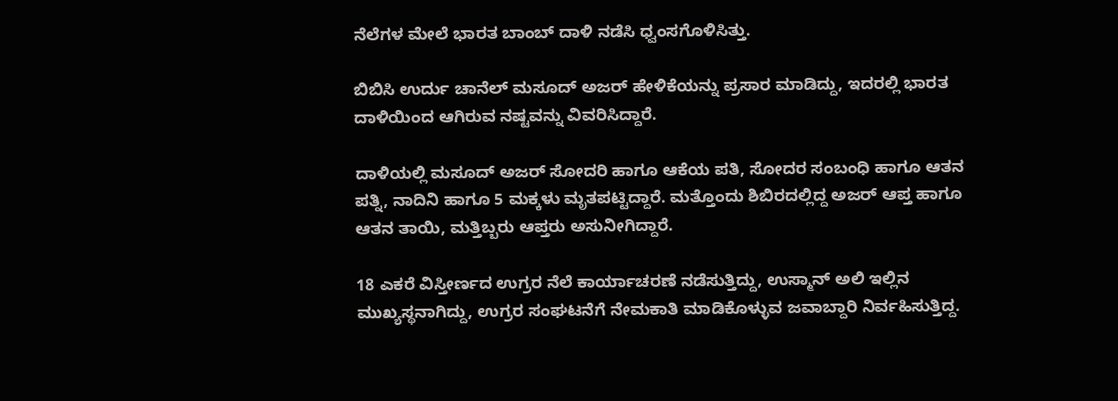ನೆಲೆಗಳ ಮೇಲೆ ಭಾರತ ಬಾಂಬ್ ದಾಳಿ ನಡೆಸಿ ಧ್ವಂಸಗೊಳಿಸಿತ್ತು.

ಬಿಬಿಸಿ ಉರ್ದು ಚಾನೆಲ್ ಮಸೂದ್ ಅಜರ್ ಹೇಳಿಕೆಯನ್ನು ಪ್ರಸಾರ ಮಾಡಿದ್ದು, ಇದರಲ್ಲಿ ಭಾರತ ದಾಳಿಯಿಂದ ಆಗಿರುವ ನಷ್ಟವನ್ನು ವಿವರಿಸಿದ್ದಾರೆ.

ದಾಳಿಯಲ್ಲಿ ಮಸೂದ್ ಅಜರ್ ಸೋದರಿ ಹಾಗೂ ಆಕೆಯ ಪತಿ, ಸೋದರ ಸಂಬಂಧಿ ಹಾಗೂ ಆತನ ಪತ್ನಿ, ನಾದಿನಿ ಹಾಗೂ 5 ಮಕ್ಕಳು ಮೃತಪಟ್ಟಿದ್ದಾರೆ. ಮತ್ತೊಂದು ಶಿಬಿರದಲ್ಲಿದ್ದ ಅಜರ್ ಆಪ್ತ ಹಾಗೂ ಆತನ ತಾಯಿ, ಮತ್ತಿಬ್ಬರು ಆಪ್ತರು ಅಸುನೀಗಿದ್ದಾರೆ.

18 ಎಕರೆ ವಿಸ್ತೀರ್ಣದ ಉಗ್ರರ ನೆಲೆ ಕಾರ್ಯಾಚರಣೆ ನಡೆಸುತ್ತಿದ್ದು, ಉಸ್ಮಾನ್ ಅಲಿ ಇಲ್ಲಿನ ಮುಖ್ಯಸ್ಥನಾಗಿದ್ದು, ಉಗ್ರರ ಸಂಘಟನೆಗೆ ನೇಮಕಾತಿ ಮಾಡಿಕೊಳ್ಳುವ ಜವಾಬ್ದಾರಿ ನಿರ್ವಹಿಸುತ್ತಿದ್ದ.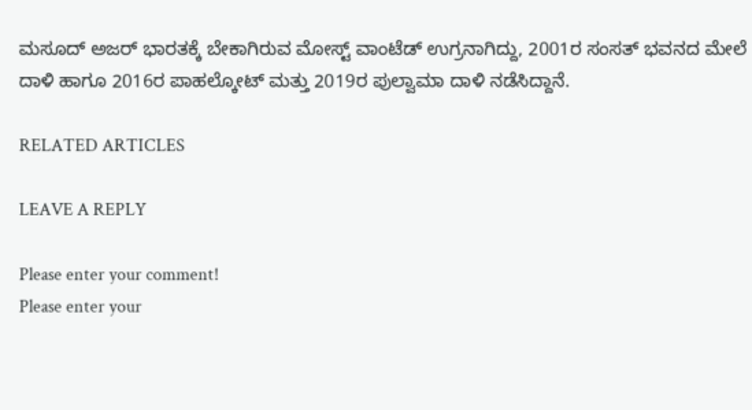ಮಸೂದ್ ಅಜರ್ ಭಾರತಕ್ಕೆ ಬೇಕಾಗಿರುವ ಮೋಸ್ಟ್ ವಾಂಟೆಡ್ ಉಗ್ರನಾಗಿದ್ದು, 2001ರ ಸಂಸತ್ ಭವನದ ಮೇಲೆ ದಾಳಿ ಹಾಗೂ 2016ರ ಪಾಹಲ್ಕೋಟ್ ಮತ್ತು 2019ರ ಪುಲ್ವಾಮಾ ದಾಳಿ ನಡೆಸಿದ್ದಾನೆ.

RELATED ARTICLES

LEAVE A REPLY

Please enter your comment!
Please enter your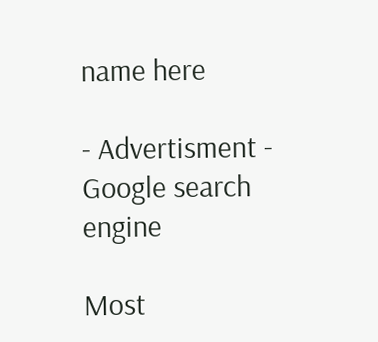name here

- Advertisment -
Google search engine

Most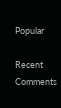Popular

Recent Comments